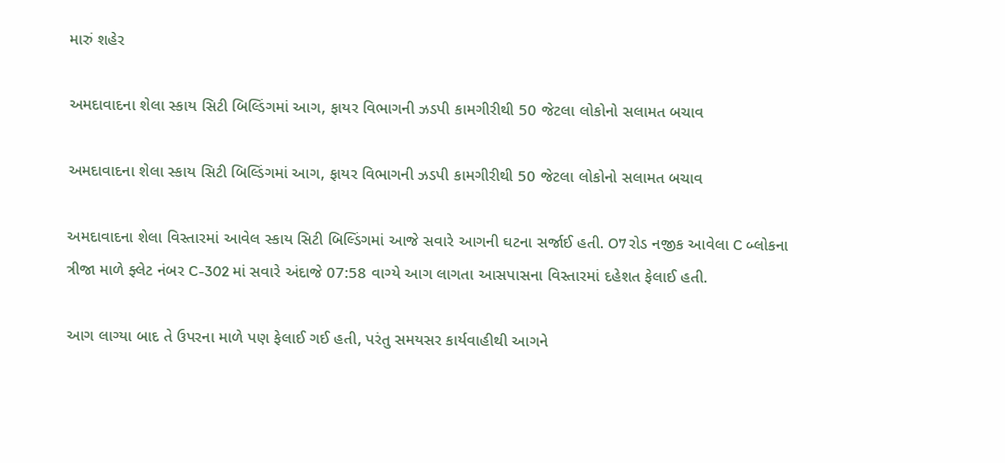મારું શહેર

અમદાવાદના શેલા સ્કાય સિટી બિલ્ડિંગમાં આગ, ફાયર વિભાગની ઝડપી કામગીરીથી 50 જેટલા લોકોનો સલામત બચાવ

અમદાવાદના શેલા સ્કાય સિટી બિલ્ડિંગમાં આગ, ફાયર વિભાગની ઝડપી કામગીરીથી 50 જેટલા લોકોનો સલામત બચાવ

અમદાવાદના શેલા વિસ્તારમાં આવેલ સ્કાય સિટી બિલ્ડિંગમાં આજે સવારે આગની ઘટના સર્જાઈ હતી. O7 રોડ નજીક આવેલા C બ્લોકના ત્રીજા માળે ફ્લેટ નંબર C-302 માં સવારે અંદાજે 07:58 વાગ્યે આગ લાગતા આસપાસના વિસ્તારમાં દહેશત ફેલાઈ હતી.

આગ લાગ્યા બાદ તે ઉપરના માળે પણ ફેલાઈ ગઈ હતી, પરંતુ સમયસર કાર્યવાહીથી આગને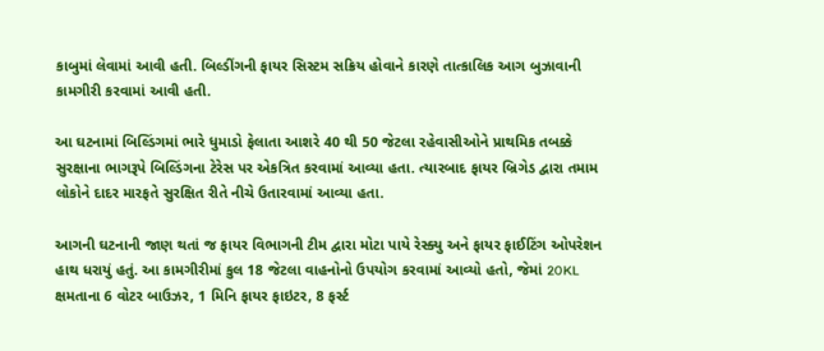કાબુમાં લેવામાં આવી હતી. બિલ્ડીંગની ફાયર સિસ્ટમ સક્રિય હોવાને કારણે તાત્કાલિક આગ બુઝાવાની કામગીરી કરવામાં આવી હતી.

આ ઘટનામાં બિલ્ડિંગમાં ભારે ધુમાડો ફેલાતા આશરે 40 થી 50 જેટલા રહેવાસીઓને પ્રાથમિક તબક્કે સુરક્ષાના ભાગરૂપે બિલ્ડિંગના ટેરેસ પર એકત્રિત કરવામાં આવ્યા હતા. ત્યારબાદ ફાયર બ્રિગેડ દ્વારા તમામ લોકોને દાદર મારફતે સુરક્ષિત રીતે નીચે ઉતારવામાં આવ્યા હતા.

આગની ઘટનાની જાણ થતાં જ ફાયર વિભાગની ટીમ દ્વારા મોટા પાયે રેસ્ક્યુ અને ફાયર ફાઈટિંગ ઓપરેશન હાથ ધરાયું હતું. આ કામગીરીમાં કુલ 18 જેટલા વાહનોનો ઉપયોગ કરવામાં આવ્યો હતો, જેમાં 20KL ક્ષમતાના 6 વોટર બાઉઝર, 1 મિનિ ફાયર ફાઇટર, 8 ફર્સ્ટ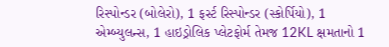રિસ્પોન્ડર (બોલેરો), 1 ફર્સ્ટ રિસ્પોન્ડર (સ્કોર્પિયો), 1 એમ્બ્યુલન્સ, 1 હાઇડ્રોલિક પ્લેટફોર્મ તેમજ 12KL ક્ષમતાનો 1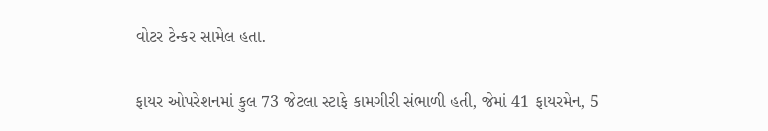વોટર ટેન્કર સામેલ હતા.

ફાયર ઓપરેશનમાં કુલ 73 જેટલા સ્ટાફે કામગીરી સંભાળી હતી, જેમાં 41 ફાયરમેન, 5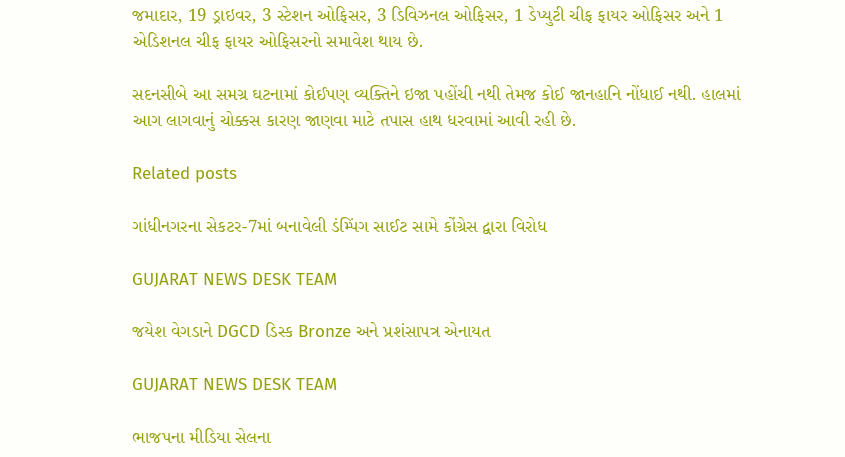જમાદાર, 19 ડ્રાઇવર, 3 સ્ટેશન ઓફિસર, 3 ડિવિઝનલ ઓફિસર, 1 ડેપ્યુટી ચીફ ફાયર ઓફિસર અને 1 એડિશનલ ચીફ ફાયર ઓફિસરનો સમાવેશ થાય છે.

સદનસીબે આ સમગ્ર ઘટનામાં કોઈપણ વ્યક્તિને ઇજા પહોંચી નથી તેમજ કોઈ જાનહાનિ નોંધાઈ નથી. હાલમાં આગ લાગવાનું ચોક્કસ કારણ જાણવા માટે તપાસ હાથ ધરવામાં આવી રહી છે.

Related posts

ગાંધીનગરના સેકટર-7માં બનાવેલી ડંમ્પિંગ સાઈટ સામે કોંગ્રેસ દ્વારા વિરોધ

GUJARAT NEWS DESK TEAM

જયેશ વેગડાને DGCD ડિસ્ક Bronze અને પ્રશંસાપત્ર એનાયત

GUJARAT NEWS DESK TEAM

ભાજપના મીડિયા સેલના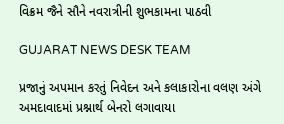વિક્રમ જૈને સૌને નવરાત્રીની શુભકામના પાઠવી

GUJARAT NEWS DESK TEAM

પ્રજાનું અપમાન કરતું નિવેદન અને કલાકારોના વલણ અંગે અમદાવાદમાં પ્રશ્નાર્થ બેનરો લગાવાયા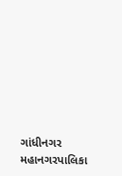ગાંધીનગર મહાનગરપાલિકા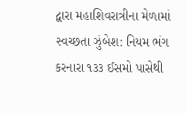દ્વારા મહાશિવરાત્રીના મેળામાં સ્વચ્છતા ઝુંબેશ: નિયમ ભંગ કરનારા ૧૩૩ ઈસમો પાસેથી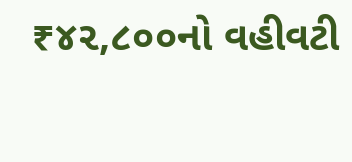₹૪૨,૮૦૦નો વહીવટી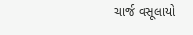ચાર્જ વસૂલાયો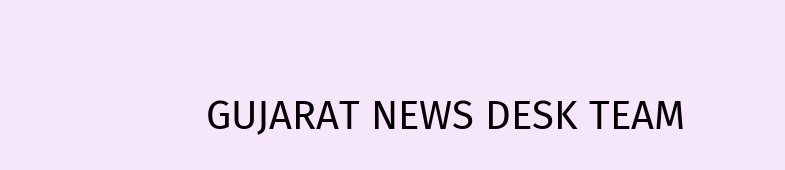GUJARAT NEWS DESK TEAM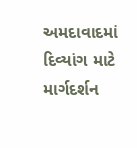અમદાવાદમાં દિવ્યાંગ માટે માર્ગદર્શન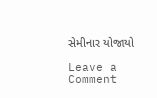સેમીનાર યોજાયો

Leave a Comment